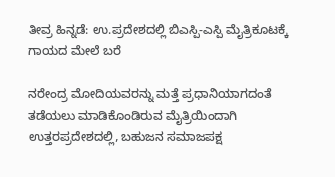ತೀವ್ರ ಹಿನ್ನಡೆ: ಉ.ಪ್ರದೇಶದಲ್ಲಿ ಬಿಎಸ್ಪಿ-ಎಸ್ಪಿ ಮೈತ್ರಿಕೂಟಕ್ಕೆ ಗಾಯದ ಮೇಲೆ ಬರೆ

ನರೇಂದ್ರ ಮೋದಿಯವರನ್ನು ಮತ್ತೆ ಪ್ರಧಾನಿಯಾಗದಂತೆ ತಡೆಯಲು ಮಾಡಿಕೊಂಡಿರುವ ಮೈತ್ರಿಯಿಂದಾಗಿ ಉತ್ತರಪ್ರದೇಶದಲ್ಲಿ, ಬಹುಜನ ಸಮಾಜಪಕ್ಷ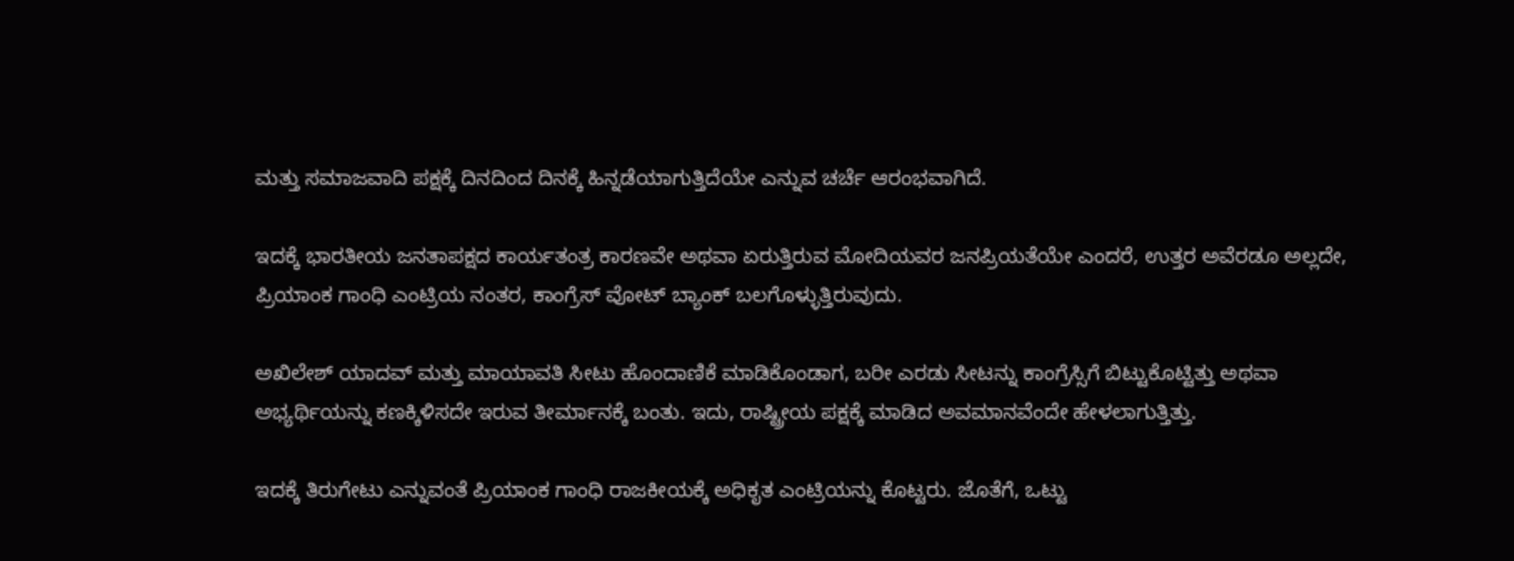ಮತ್ತು ಸಮಾಜವಾದಿ ಪಕ್ಷಕ್ಕೆ ದಿನದಿಂದ ದಿನಕ್ಕೆ ಹಿನ್ನಡೆಯಾಗುತ್ತಿದೆಯೇ ಎನ್ನುವ ಚರ್ಚೆ ಆರಂಭವಾಗಿದೆ.

ಇದಕ್ಕೆ ಭಾರತೀಯ ಜನತಾಪಕ್ಷದ ಕಾರ್ಯತಂತ್ರ ಕಾರಣವೇ ಅಥವಾ ಏರುತ್ತಿರುವ ಮೋದಿಯವರ ಜನಪ್ರಿಯತೆಯೇ ಎಂದರೆ, ಉತ್ತರ ಅವೆರಡೂ ಅಲ್ಲದೇ, ಪ್ರಿಯಾಂಕ ಗಾಂಧಿ ಎಂಟ್ರಿಯ ನಂತರ, ಕಾಂಗ್ರೆಸ್ ವೋಟ್ ಬ್ಯಾಂಕ್ ಬಲಗೊಳ್ಳುತ್ತಿರುವುದು.

ಅಖಿಲೇಶ್ ಯಾದವ್ ಮತ್ತು ಮಾಯಾವತಿ ಸೀಟು ಹೊಂದಾಣಿಕೆ ಮಾಡಿಕೊಂಡಾಗ, ಬರೀ ಎರಡು ಸೀಟನ್ನು ಕಾಂಗ್ರೆಸ್ಸಿಗೆ ಬಿಟ್ಟುಕೊಟ್ಟಿತ್ತು ಅಥವಾ ಅಭ್ಯರ್ಥಿಯನ್ನು ಕಣಕ್ಕಿಳಿಸದೇ ಇರುವ ತೀರ್ಮಾನಕ್ಕೆ ಬಂತು. ಇದು, ರಾಷ್ಟ್ರೀಯ ಪಕ್ಷಕ್ಕೆ ಮಾಡಿದ ಅವಮಾನವೆಂದೇ ಹೇಳಲಾಗುತ್ತಿತ್ತು.

ಇದಕ್ಕೆ ತಿರುಗೇಟು ಎನ್ನುವಂತೆ ಪ್ರಿಯಾಂಕ ಗಾಂಧಿ ರಾಜಕೀಯಕ್ಕೆ ಅಧಿಕೃತ ಎಂಟ್ರಿಯನ್ನು ಕೊಟ್ಟರು. ಜೊತೆಗೆ, ಒಟ್ಟು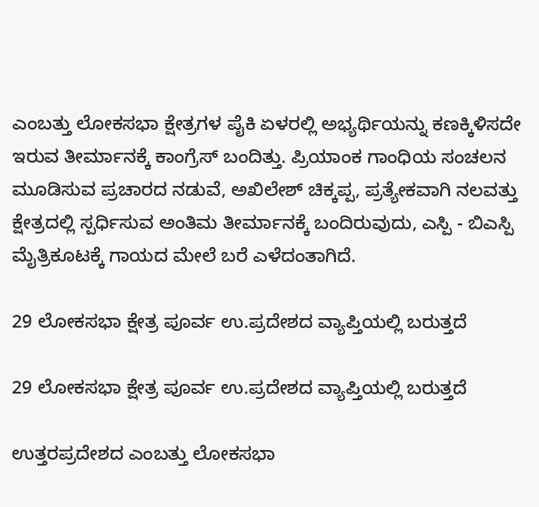ಎಂಬತ್ತು ಲೋಕಸಭಾ ಕ್ಷೇತ್ರಗಳ ಪೈಕಿ ಏಳರಲ್ಲಿ ಅಭ್ಯರ್ಥಿಯನ್ನು ಕಣಕ್ಕಿಳಿಸದೇ ಇರುವ ತೀರ್ಮಾನಕ್ಕೆ ಕಾಂಗ್ರೆಸ್ ಬಂದಿತ್ತು. ಪ್ರಿಯಾಂಕ ಗಾಂಧಿಯ ಸಂಚಲನ ಮೂಡಿಸುವ ಪ್ರಚಾರದ ನಡುವೆ, ಅಖಿಲೇಶ್ ಚಿಕ್ಕಪ್ಪ, ಪ್ರತ್ಯೇಕವಾಗಿ ನಲವತ್ತು ಕ್ಷೇತ್ರದಲ್ಲಿ ಸ್ಪರ್ಧಿಸುವ ಅಂತಿಮ ತೀರ್ಮಾನಕ್ಕೆ ಬಂದಿರುವುದು, ಎಸ್ಪಿ - ಬಿಎಸ್ಪಿ ಮೈತ್ರಿಕೂಟಕ್ಕೆ ಗಾಯದ ಮೇಲೆ ಬರೆ ಎಳೆದಂತಾಗಿದೆ.

29 ಲೋಕಸಭಾ ಕ್ಷೇತ್ರ ಪೂರ್ವ ಉ.ಪ್ರದೇಶದ ವ್ಯಾಪ್ತಿಯಲ್ಲಿ ಬರುತ್ತದೆ

29 ಲೋಕಸಭಾ ಕ್ಷೇತ್ರ ಪೂರ್ವ ಉ.ಪ್ರದೇಶದ ವ್ಯಾಪ್ತಿಯಲ್ಲಿ ಬರುತ್ತದೆ

ಉತ್ತರಪ್ರದೇಶದ ಎಂಬತ್ತು ಲೋಕಸಭಾ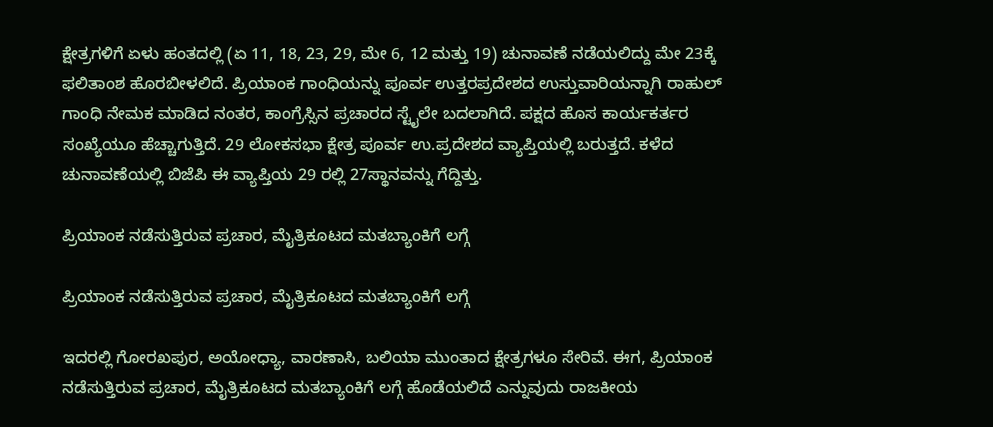ಕ್ಷೇತ್ರಗಳಿಗೆ ಏಳು ಹಂತದಲ್ಲಿ (ಏ 11, 18, 23, 29, ಮೇ 6, 12 ಮತ್ತು 19) ಚುನಾವಣೆ ನಡೆಯಲಿದ್ದು ಮೇ 23ಕ್ಕೆ ಫಲಿತಾಂಶ ಹೊರಬೀಳಲಿದೆ. ಪ್ರಿಯಾಂಕ ಗಾಂಧಿಯನ್ನು ಪೂರ್ವ ಉತ್ತರಪ್ರದೇಶದ ಉಸ್ತುವಾರಿಯನ್ನಾಗಿ ರಾಹುಲ್ ಗಾಂಧಿ ನೇಮಕ ಮಾಡಿದ ನಂತರ, ಕಾಂಗ್ರೆಸ್ಸಿನ ಪ್ರಚಾರದ ಸ್ಟೈಲೇ ಬದಲಾಗಿದೆ. ಪಕ್ಷದ ಹೊಸ ಕಾರ್ಯಕರ್ತರ ಸಂಖ್ಯೆಯೂ ಹೆಚ್ಚಾಗುತ್ತಿದೆ. 29 ಲೋಕಸಭಾ ಕ್ಷೇತ್ರ ಪೂರ್ವ ಉ.ಪ್ರದೇಶದ ವ್ಯಾಪ್ತಿಯಲ್ಲಿ ಬರುತ್ತದೆ. ಕಳೆದ ಚುನಾವಣೆಯಲ್ಲಿ ಬಿಜೆಪಿ ಈ ವ್ಯಾಪ್ತಿಯ 29 ರಲ್ಲಿ 27ಸ್ಥಾನವನ್ನು ಗೆದ್ದಿತ್ತು.

ಪ್ರಿಯಾಂಕ ನಡೆಸುತ್ತಿರುವ ಪ್ರಚಾರ, ಮೈತ್ರಿಕೂಟದ ಮತಬ್ಯಾಂಕಿಗೆ ಲಗ್ಗೆ

ಪ್ರಿಯಾಂಕ ನಡೆಸುತ್ತಿರುವ ಪ್ರಚಾರ, ಮೈತ್ರಿಕೂಟದ ಮತಬ್ಯಾಂಕಿಗೆ ಲಗ್ಗೆ

ಇದರಲ್ಲಿ ಗೋರಖಪುರ, ಅಯೋಧ್ಯಾ, ವಾರಣಾಸಿ, ಬಲಿಯಾ ಮುಂತಾದ ಕ್ಷೇತ್ರಗಳೂ ಸೇರಿವೆ. ಈಗ, ಪ್ರಿಯಾಂಕ ನಡೆಸುತ್ತಿರುವ ಪ್ರಚಾರ, ಮೈತ್ರಿಕೂಟದ ಮತಬ್ಯಾಂಕಿಗೆ ಲಗ್ಗೆ ಹೊಡೆಯಲಿದೆ ಎನ್ನುವುದು ರಾಜಕೀಯ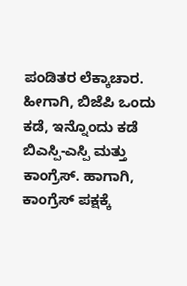ಪಂಡಿತರ ಲೆಕ್ಕಾಚಾರ. ಹೀಗಾಗಿ, ಬಿಜೆಪಿ ಒಂದು ಕಡೆ, ಇನ್ನೊಂದು ಕಡೆ ಬಿಎಸ್ಪಿ-ಎಸ್ಪಿ ಮತ್ತು ಕಾಂಗ್ರೆಸ್. ಹಾಗಾಗಿ, ಕಾಂಗ್ರೆಸ್ ಪಕ್ಷಕ್ಕೆ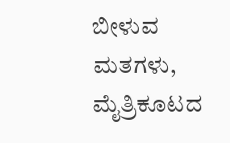ಬೀಳುವ ಮತಗಳು, ಮೈತ್ರಿಕೂಟದ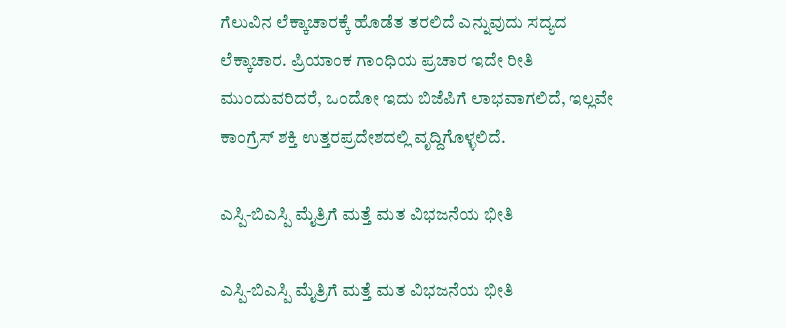ಗೆಲುವಿನ ಲೆಕ್ಕಾಚಾರಕ್ಕೆ ಹೊಡೆತ ತರಲಿದೆ ಎನ್ನುವುದು ಸದ್ಯದ ಲೆಕ್ಕಾಚಾರ. ಪ್ರಿಯಾಂಕ ಗಾಂಧಿಯ ಪ್ರಚಾರ ಇದೇ ರೀತಿ ಮುಂದುವರಿದರೆ, ಒಂದೋ ಇದು ಬಿಜೆಪಿಗೆ ಲಾಭವಾಗಲಿದೆ, ಇಲ್ಲವೇ ಕಾಂಗ್ರೆಸ್ ಶಕ್ತಿ ಉತ್ತರಪ್ರದೇಶದಲ್ಲಿ ವೃದ್ದಿಗೊಳ್ಳಲಿದೆ.

ಎಸ್ಪಿ-ಬಿಎಸ್ಪಿ ಮೈತ್ರಿಗೆ ಮತ್ತೆ ಮತ ವಿಭಜನೆಯ ಭೀತಿ

ಎಸ್ಪಿ-ಬಿಎಸ್ಪಿ ಮೈತ್ರಿಗೆ ಮತ್ತೆ ಮತ ವಿಭಜನೆಯ ಭೀತಿ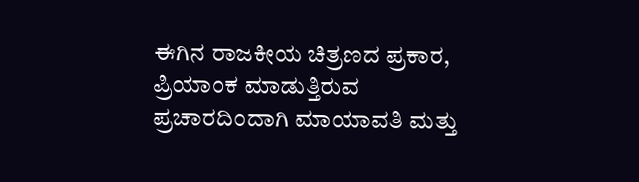ಈಗಿನ ರಾಜಕೀಯ ಚಿತ್ರಣದ ಪ್ರಕಾರ, ಪ್ರಿಯಾಂಕ ಮಾಡುತ್ತಿರುವ ಪ್ರಚಾರದಿಂದಾಗಿ ಮಾಯಾವತಿ ಮತ್ತು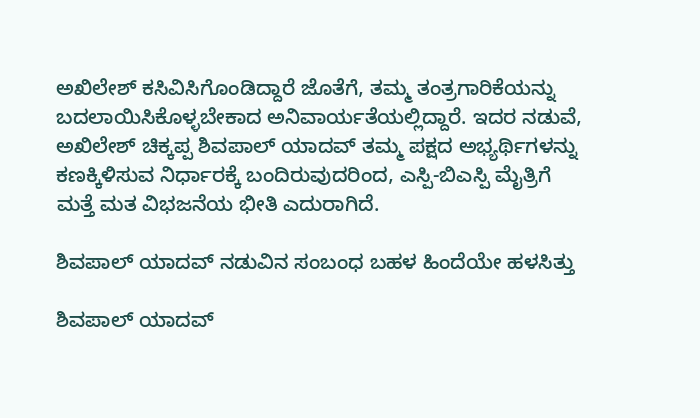ಅಖಿಲೇಶ್ ಕಸಿವಿಸಿಗೊಂಡಿದ್ದಾರೆ ಜೊತೆಗೆ, ತಮ್ಮ ತಂತ್ರಗಾರಿಕೆಯನ್ನು ಬದಲಾಯಿಸಿಕೊಳ್ಳಬೇಕಾದ ಅನಿವಾರ್ಯತೆಯಲ್ಲಿದ್ದಾರೆ. ಇದರ ನಡುವೆ, ಅಖಿಲೇಶ್ ಚಿಕ್ಕಪ್ಪ ಶಿವಪಾಲ್ ಯಾದವ್ ತಮ್ಮ ಪಕ್ಷದ ಅಭ್ಯರ್ಥಿಗಳನ್ನು ಕಣಕ್ಕಿಳಿಸುವ ನಿರ್ಧಾರಕ್ಕೆ ಬಂದಿರುವುದರಿಂದ, ಎಸ್ಪಿ-ಬಿಎಸ್ಪಿ ಮೈತ್ರಿಗೆ ಮತ್ತೆ ಮತ ವಿಭಜನೆಯ ಭೀತಿ ಎದುರಾಗಿದೆ.

ಶಿವಪಾಲ್ ಯಾದವ್ ನಡುವಿನ ಸಂಬಂಧ ಬಹಳ ಹಿಂದೆಯೇ ಹಳಸಿತ್ತು

ಶಿವಪಾಲ್ ಯಾದವ್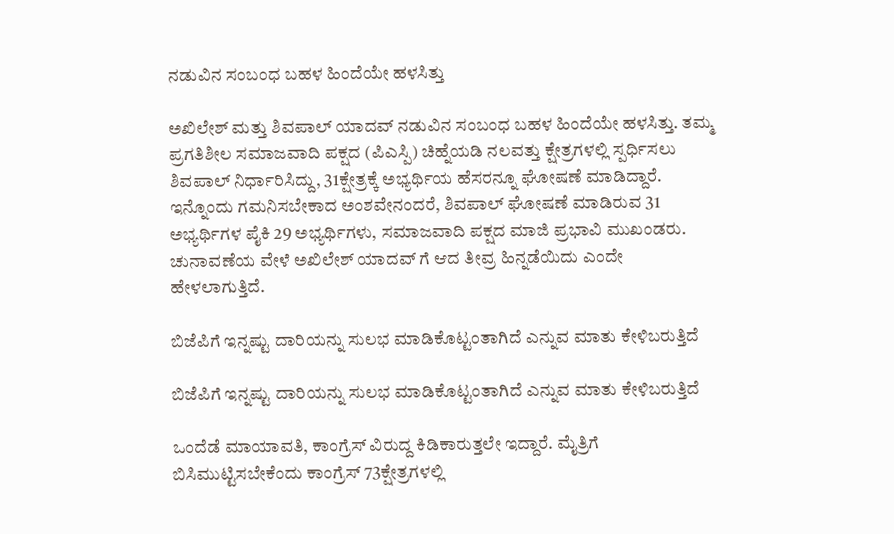ನಡುವಿನ ಸಂಬಂಧ ಬಹಳ ಹಿಂದೆಯೇ ಹಳಸಿತ್ತು

ಅಖಿಲೇಶ್ ಮತ್ತು ಶಿವಪಾಲ್ ಯಾದವ್ ನಡುವಿನ ಸಂಬಂಧ ಬಹಳ ಹಿಂದೆಯೇ ಹಳಸಿತ್ತು. ತಮ್ಮ ಪ್ರಗತಿಶೀಲ ಸಮಾಜವಾದಿ ಪಕ್ಷದ (ಪಿಎಸ್ಪಿ) ಚಿಹ್ನೆಯಡಿ ನಲವತ್ತು ಕ್ಷೇತ್ರಗಳಲ್ಲಿ ಸ್ಪರ್ಧಿಸಲು ಶಿವಪಾಲ್ ನಿರ್ಧಾರಿಸಿದ್ದು, 31ಕ್ಷೇತ್ರಕ್ಕೆ ಅಭ್ಯರ್ಥಿಯ ಹೆಸರನ್ನೂ ಘೋಷಣೆ ಮಾಡಿದ್ದಾರೆ. ಇನ್ನೊಂದು ಗಮನಿಸಬೇಕಾದ ಅಂಶವೇನಂದರೆ, ಶಿವಪಾಲ್ ಘೋಷಣೆ ಮಾಡಿರುವ 31 ಅಭ್ಯರ್ಥಿಗಳ ಪೈಕಿ 29 ಅಭ್ಯರ್ಥಿಗಳು, ಸಮಾಜವಾದಿ ಪಕ್ಷದ ಮಾಜಿ ಪ್ರಭಾವಿ ಮುಖಂಡರು. ಚುನಾವಣೆಯ ವೇಳೆ ಅಖಿಲೇಶ್ ಯಾದವ್ ಗೆ ಆದ ತೀವ್ರ ಹಿನ್ನಡೆಯಿದು ಎಂದೇ ಹೇಳಲಾಗುತ್ತಿದೆ.

ಬಿಜೆಪಿಗೆ ಇನ್ನಷ್ಟು ದಾರಿಯನ್ನು ಸುಲಭ ಮಾಡಿಕೊಟ್ಟಂತಾಗಿದೆ ಎನ್ನುವ ಮಾತು ಕೇಳಿಬರುತ್ತಿದೆ

ಬಿಜೆಪಿಗೆ ಇನ್ನಷ್ಟು ದಾರಿಯನ್ನು ಸುಲಭ ಮಾಡಿಕೊಟ್ಟಂತಾಗಿದೆ ಎನ್ನುವ ಮಾತು ಕೇಳಿಬರುತ್ತಿದೆ

ಒಂದೆಡೆ ಮಾಯಾವತಿ, ಕಾಂಗ್ರೆಸ್ ವಿರುದ್ದ ಕಿಡಿಕಾರುತ್ತಲೇ ಇದ್ದಾರೆ. ಮೈತ್ರಿಗೆ ಬಿಸಿಮುಟ್ಟಿಸಬೇಕೆಂದು ಕಾಂಗ್ರೆಸ್ 73ಕ್ಷೇತ್ರಗಳಲ್ಲಿ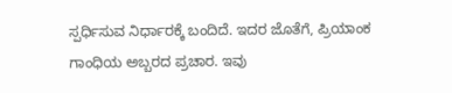ಸ್ಪರ್ಧಿಸುವ ನಿರ್ಧಾರಕ್ಕೆ ಬಂದಿದೆ. ಇದರ ಜೊತೆಗೆ, ಪ್ರಿಯಾಂಕ ಗಾಂಧಿಯ ಅಬ್ಬರದ ಪ್ರಚಾರ. ಇವು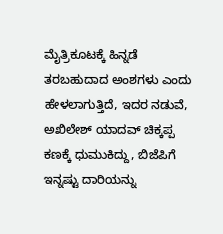ಮೈತ್ರಿಕೂಟಕ್ಕೆ ಹಿನ್ನಡೆ ತರಬಹುದಾದ ಅಂಶಗಳು ಎಂದು ಹೇಳಲಾಗುತ್ತಿದೆ, ಇದರ ನಡುವೆ, ಅಖಿಲೇಶ್ ಯಾದವ್ ಚಿಕ್ಕಪ್ಪ ಕಣಕ್ಕೆ ಧುಮುಕಿದ್ದು, ಬಿಜೆಪಿಗೆ ಇನ್ನಷ್ಟು ದಾರಿಯನ್ನು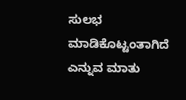ಸುಲಭ ಮಾಡಿಕೊಟ್ಟಂತಾಗಿದೆ ಎನ್ನುವ ಮಾತು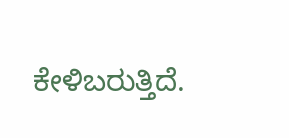ಕೇಳಿಬರುತ್ತಿದೆ.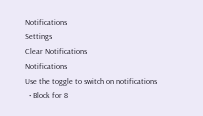Notifications
Settings
Clear Notifications
Notifications
Use the toggle to switch on notifications
  • Block for 8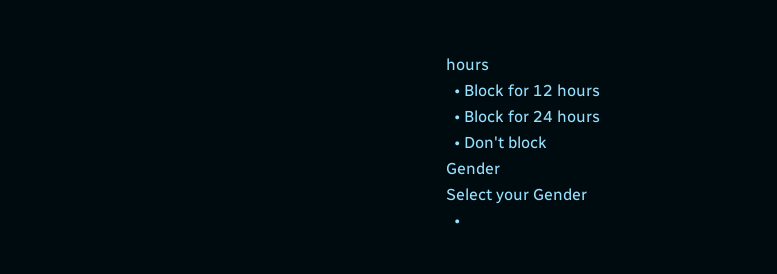hours
  • Block for 12 hours
  • Block for 24 hours
  • Don't block
Gender
Select your Gender
  •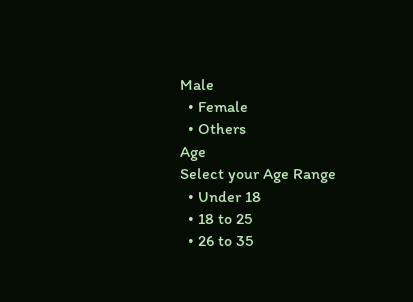Male
  • Female
  • Others
Age
Select your Age Range
  • Under 18
  • 18 to 25
  • 26 to 35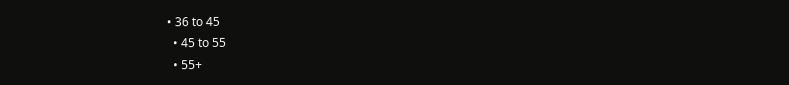• 36 to 45
  • 45 to 55
  • 55+